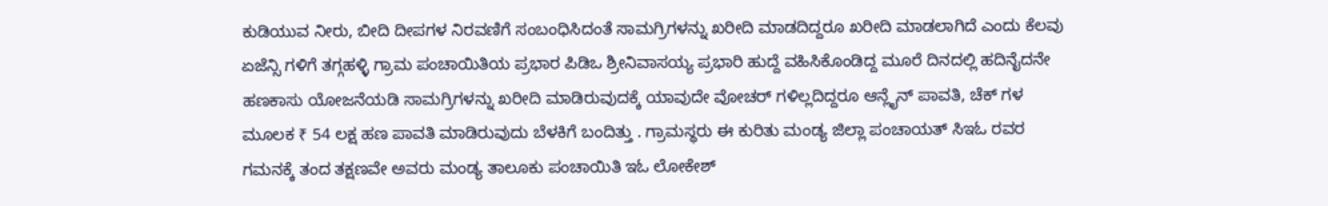ಕುಡಿಯುವ ನೀರು, ಬೀದಿ ದೀಪಗಳ ನಿರವಣಿಗೆ ಸಂಬಂಧಿಸಿದಂತೆ ಸಾಮಗ್ರಿಗಳನ್ನು ಖರೀದಿ ಮಾಡದಿದ್ದರೂ ಖರೀದಿ ಮಾಡಲಾಗಿದೆ ಎಂದು ಕೆಲವು ಏಜೆನ್ಸಿ ಗಳಿಗೆ ತಗ್ಗಹಳ್ಳಿ ಗ್ರಾಮ ಪಂಚಾಯಿತಿಯ ಪ್ರಭಾರ ಪಿಡಿಒ ಶ್ರೀನಿವಾಸಯ್ಯ ಪ್ರಭಾರಿ ಹುದ್ದೆ ವಹಿಸಿಕೊಂಡಿದ್ದ ಮೂರೆ ದಿನದಲ್ಲಿ ಹದಿನೈದನೇ ಹಣಕಾಸು ಯೋಜನೆಯಡಿ ಸಾಮಗ್ರಿಗಳನ್ನು ಖರೀದಿ ಮಾಡಿರುವುದಕ್ಕೆ ಯಾವುದೇ ವೋಚರ್ ಗಳಿಲ್ಲದಿದ್ದರೂ ಆನ್ಲೈನ್ ಪಾವತಿ, ಚೆಕ್ ಗಳ ಮೂಲಕ ₹ 54 ಲಕ್ಷ ಹಣ ಪಾವತಿ ಮಾಡಿರುವುದು ಬೆಳಕಿಗೆ ಬಂದಿತ್ತು . ಗ್ರಾಮಸ್ಥರು ಈ ಕುರಿತು ಮಂಡ್ಯ ಜಿಲ್ಲಾ ಪಂಚಾಯತ್ ಸಿಇಓ ರವರ ಗಮನಕ್ಕೆ ತಂದ ತಕ್ಷಣವೇ ಅವರು ಮಂಡ್ಯ ತಾಲೂಕು ಪಂಚಾಯಿತಿ ಇಓ ಲೋಕೇಶ್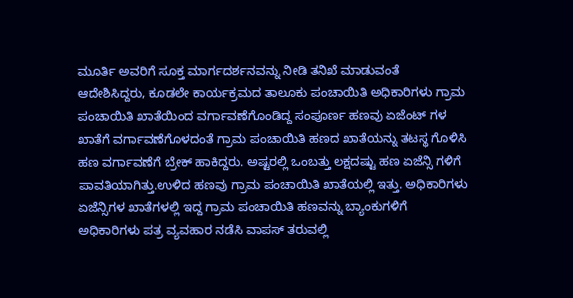ಮೂರ್ತಿ ಅವರಿಗೆ ಸೂಕ್ತ ಮಾರ್ಗದರ್ಶನವನ್ನು ನೀಡಿ ತನಿಖೆ ಮಾಡುವಂತೆ ಆದೇಶಿಸಿದ್ದರು, ಕೂಡಲೇ ಕಾರ್ಯಕ್ರಮದ ತಾಲೂಕು ಪಂಚಾಯಿತಿ ಅಧಿಕಾರಿಗಳು ಗ್ರಾಮ ಪಂಚಾಯಿತಿ ಖಾತೆಯಿಂದ ವರ್ಗಾವಣೆಗೊಂಡಿದ್ದ ಸಂಪೂರ್ಣ ಹಣವು ಏಜೆಂಟ್ ಗಳ ಖಾತೆಗೆ ವರ್ಗಾವಣೆಗೊಳದಂತೆ ಗ್ರಾಮ ಪಂಚಾಯಿತಿ ಹಣದ ಖಾತೆಯನ್ನು ತಟಸ್ಥ ಗೊಳಿಸಿ ಹಣ ವರ್ಗಾವಣೆಗೆ ಬ್ರೇಕ್ ಹಾಕಿದ್ದರು. ಅಷ್ಟರಲ್ಲಿ ಒಂಬತ್ತು ಲಕ್ಷದಷ್ಟು ಹಣ ಏಜೆನ್ಸಿ ಗಳಿಗೆ ಪಾವತಿಯಾಗಿತ್ತು.ಉಳಿದ ಹಣವು ಗ್ರಾಮ ಪಂಚಾಯಿತಿ ಖಾತೆಯಲ್ಲಿ ಇತ್ತು. ಅಧಿಕಾರಿಗಳು ಏಜೆನ್ಸಿಗಳ ಖಾತೆಗಳಲ್ಲಿ ಇದ್ದ ಗ್ರಾಮ ಪಂಚಾಯಿತಿ ಹಣವನ್ನು ಬ್ಯಾಂಕುಗಳಿಗೆ ಅಧಿಕಾರಿಗಳು ಪತ್ರ ವ್ಯವಹಾರ ನಡೆಸಿ ವಾಪಸ್ ತರುವಲ್ಲಿ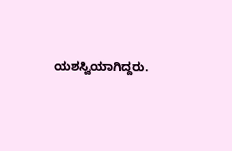ಯಶಸ್ವಿಯಾಗಿದ್ದರು.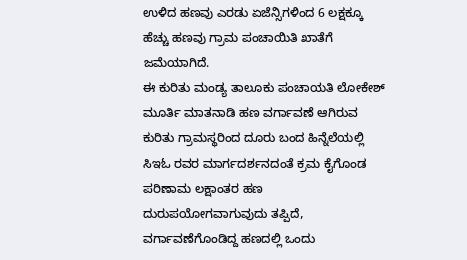ಉಳಿದ ಹಣವು ಎರಡು ಏಜೆನ್ಸಿಗಳಿಂದ 6 ಲಕ್ಷಕ್ಕೂ ಹೆಚ್ಚು ಹಣವು ಗ್ರಾಮ ಪಂಚಾಯಿತಿ ಖಾತೆಗೆ ಜಮೆಯಾಗಿದೆ.
ಈ ಕುರಿತು ಮಂಡ್ಯ ತಾಲೂಕು ಪಂಚಾಯತಿ ಲೋಕೇಶ್ ಮೂರ್ತಿ ಮಾತನಾಡಿ ಹಣ ವರ್ಗಾವಣೆ ಆಗಿರುವ ಕುರಿತು ಗ್ರಾಮಸ್ಥರಿಂದ ದೂರು ಬಂದ ಹಿನ್ನೆಲೆಯಲ್ಲಿ ಸಿಇಓ ರವರ ಮಾರ್ಗದರ್ಶನದಂತೆ ಕ್ರಮ ಕೈಗೊಂಡ ಪರಿಣಾಮ ಲಕ್ಷಾಂತರ ಹಣ ದುರುಪಯೋಗವಾಗುವುದು ತಪ್ಪಿದೆ, ವರ್ಗಾವಣೆಗೊಂಡಿದ್ದ ಹಣದಲ್ಲಿ ಒಂದು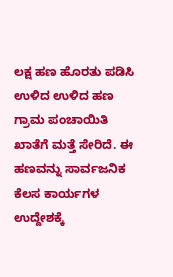ಲಕ್ಷ ಹಣ ಹೊರತು ಪಡಿಸಿ ಉಳಿದ ಉಳಿದ ಹಣ ಗ್ರಾಮ ಪಂಚಾಯಿತಿ ಖಾತೆಗೆ ಮತ್ತೆ ಸೇರಿದೆ. ಈ ಹಣವನ್ನು ಸಾರ್ವಜನಿಕ ಕೆಲಸ ಕಾರ್ಯಗಳ ಉದ್ದೇಶಕ್ಕೆ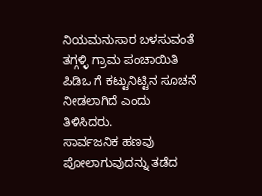ನಿಯಮನುಸಾರ ಬಳಸುವಂತೆ ತಗ್ಗಳ್ಳಿ ಗ್ರಾಮ ಪಂಚಾಯಿತಿ ಪಿಡಿಒ ಗೆ ಕಟ್ಟುನಿಟ್ಟಿನ ಸೂಚನೆ ನೀಡಲಾಗಿದೆ ಎಂದು ತಿಳಿಸಿದರು.
ಸಾರ್ವಜನಿಕ ಹಣವು ಪೋಲಾಗುವುದನ್ನು ತಡೆದ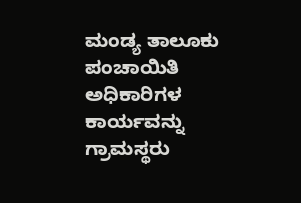ಮಂಡ್ಯ ತಾಲೂಕು ಪಂಚಾಯಿತಿ ಅಧಿಕಾರಿಗಳ ಕಾರ್ಯವನ್ನು ಗ್ರಾಮಸ್ಥರು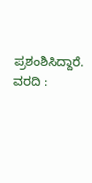ಪ್ರಶಂಶಿಸಿದ್ದಾರೆ.
ವರದಿ :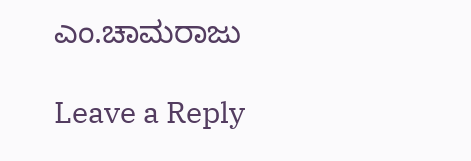ಎಂ.ಚಾಮರಾಜು

Leave a Reply